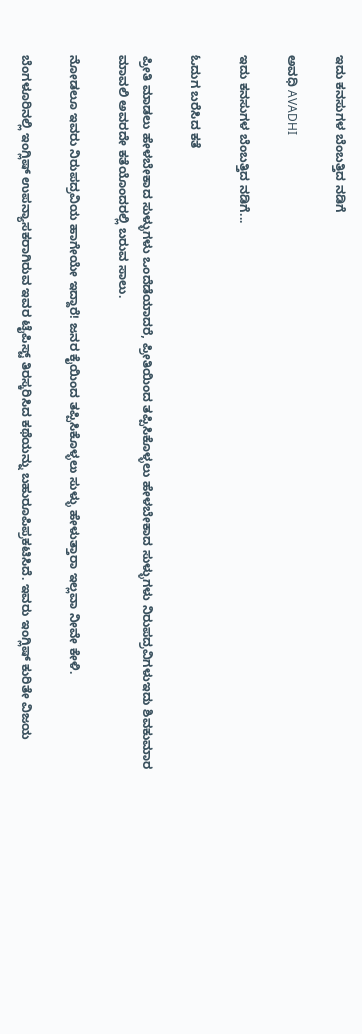ಇದು ಕನಸುಗಳ ಬೆಂಬತ್ತಿದ ನಡಿಗೆ‍

ಅವಧಿ AVADHI

ಇದು ಕನಸುಗಳ ಬೆಂಬತ್ತಿದ ನಡಿಗೆ...

ಓದುಗ ಬರೆಸಿದ ಕತೆ

ಪ್ರೀತಿ ಮಾಡಲು ಹೇಳಬೇಕಾದ ಸುಳ್ಳುಗಳು ಒಂದೆಡೆಯಾದರೆ, ಪ್ರೀತಿಯಿಂದ ತಪ್ಪಿಸಿಕೊಳ್ಳಲು ಹೇಳಬೇಕಾದ ಸುಳ್ಳುಗಳು ನಿರುಪದ್ರವಿಗಳುಇದು ಶಿವಕುಮಾರ ಮಾವಲಿ ಅವರದೇ ಕತೆಯೊಂದರಲ್ಲಿ ಬರುವ ಸಾಲು.

ನೋಡಲೂ ಇವರು ನಿರುಪದ್ರವಿಯ ಹಾಗೇಯೇ ಇದ್ದಾರೆ! ಜನರ ಕೈಯಿಂದ ತಪ್ಪಿಸಿಕೊಳ್ಳಲು ಸುಳ್ಳು ಹೇಳುತ್ತಾರಾ ಇಲ್ಲವಾ ನೀವೇ ಕೇಳಿ.

ಬೆಂಗಳೂರಿನಲ್ಲಿ ಇಂಗ್ಲಿಷ್ ಉಪನ್ಯಾಸಕರಾಗಿರುವ ಇವರ ಟೈಪಿಸ್ಟ್ ತಿರಸ್ಕರಿಸಿದ ಕಥೆಯನ್ನು ಬಹುರೂಪಿಪ್ರಕಟಿಸಿದೆ. ಇವರು ಇಂಗ್ಲಿಷ್ ಕುರಿತೇ ವಿಜಯ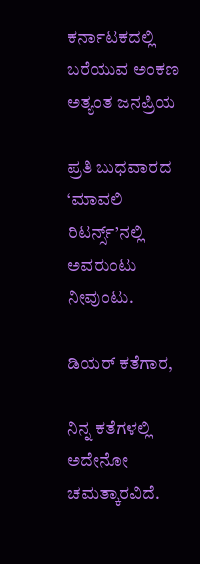ಕರ್ನಾಟಕದಲ್ಲಿ ಬರೆಯುವ ಅಂಕಣ ಅತ್ಯಂತ ಜನಪ್ರಿಯ

ಪ್ರತಿ ಬುಧವಾರದ ‘ಮಾವಲಿ ರಿಟರ್ನ್ಸ್’ನಲ್ಲಿ ಅವರುಂಟು ನೀವುಂಟು.

ಡಿಯರ್ ಕತೆಗಾರ,

ನಿನ್ನ ಕತೆಗಳಲ್ಲಿ ಅದೇನೋ ಚಮತ್ಕಾರವಿದೆ.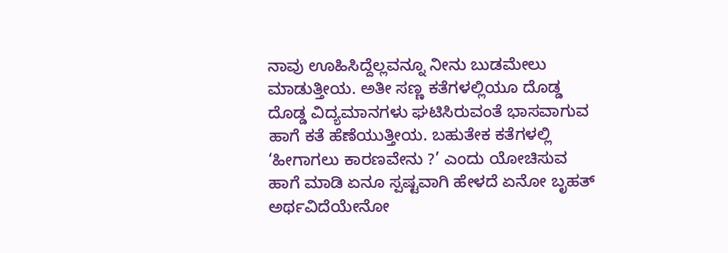ನಾವು ಊಹಿಸಿದ್ದೆಲ್ಲವನ್ನೂ ನೀನು ಬುಡಮೇಲು ಮಾಡುತ್ತೀಯ. ಅತೀ ಸಣ್ಣ ಕತೆಗಳಲ್ಲಿಯೂ ದೊಡ್ಡ ದೊಡ್ಡ ವಿದ್ಯಮಾನಗಳು ಘಟಿಸಿರುವಂತೆ ಭಾಸವಾಗುವ ಹಾಗೆ ಕತೆ ಹೆಣೆಯುತ್ತೀಯ. ಬಹುತೇಕ ಕತೆಗಳಲ್ಲಿ ‘ಹೀಗಾಗಲು ಕಾರಣವೇನು ?’ ಎಂದು ಯೋಚಿಸುವ ಹಾಗೆ ಮಾಡಿ ಏನೂ ಸ್ಪಷ್ಟವಾಗಿ ಹೇಳದೆ ಏನೋ ಬೃಹತ್ ಅರ್ಥವಿದೆಯೇನೋ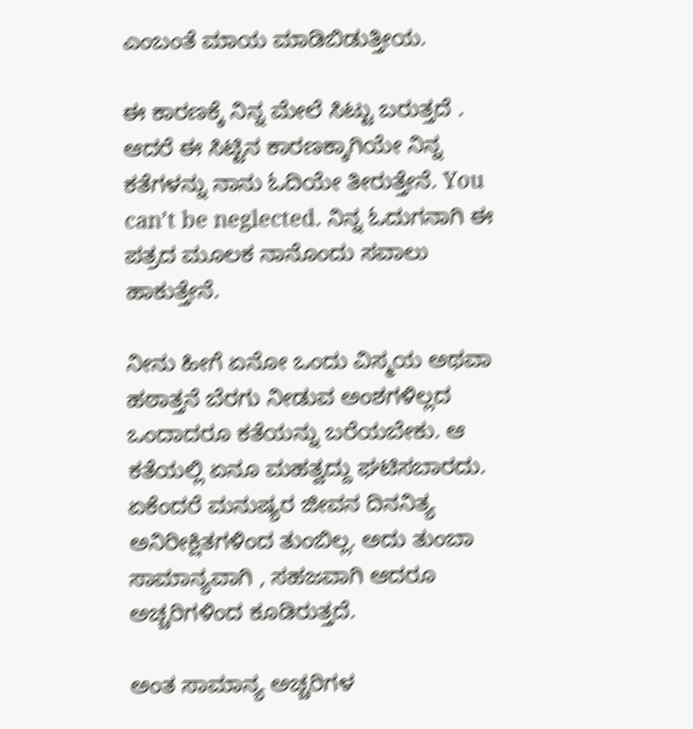ಎಂಬಂತೆ ಮಾಯ ಮಾಡಿಬಿಡುತ್ತೀಯ.

ಈ ಕಾರಣಕ್ಕೆ ನಿನ್ನ ಮೇಲೆ ಸಿಟ್ಟು ಬರುತ್ತದೆ . ಆದರೆ ಈ ಸಿಟ್ಟಿನ ಕಾರಣಕ್ಕಾಗಿಯೇ ನಿನ್ನ ಕತೆಗಳನ್ನು ನಾನು ಓದಿಯೇ ತೀರುತ್ತೇನೆ. You can’t be neglected. ನಿನ್ನ ಓದುಗನಾಗಿ ಈ ಪತ್ರದ ಮೂಲಕ ನಾನೊಂದು ಸವಾಲು ಹಾಕುತ್ತೇನೆ.

ನೀನು ಹೀಗೆ ಏನೋ ಒಂದು ವಿಸ್ಮಯ ಅಥವಾ ಹಠಾತ್ತನೆ ಬೆರಗು ನೀಡುವ ಅಂಶಗಳಿಲ್ಲದ ಒಂದಾದರೂ ಕತೆಯನ್ನು ಬರೆಯಬೇಕು. ಆ ಕತೆಯಲ್ಲಿ‌ ಏನೂ ಮಹತ್ವದ್ದು ಘಟಿಸಬಾರದು. ಏಕೆಂದರೆ ಮನುಷ್ಯರ ಜೀವನ ದಿನನಿತ್ಯ ಅನಿರೀಕ್ಷಿತಗಳಿಂದ ತುಂಬಿಲ್ಲ. ಅದು ತುಂಬಾ ಸಾಮಾನ್ಯವಾಗಿ , ಸಹಜವಾಗಿ‌ ಆದರೂ ಅಚ್ಚರಿಗಳಿಂದ ಕೂಡಿರುತ್ತದೆ.

ಅಂತ ಸಾಮಾನ್ಯ ಅಚ್ಚರಿಗಳ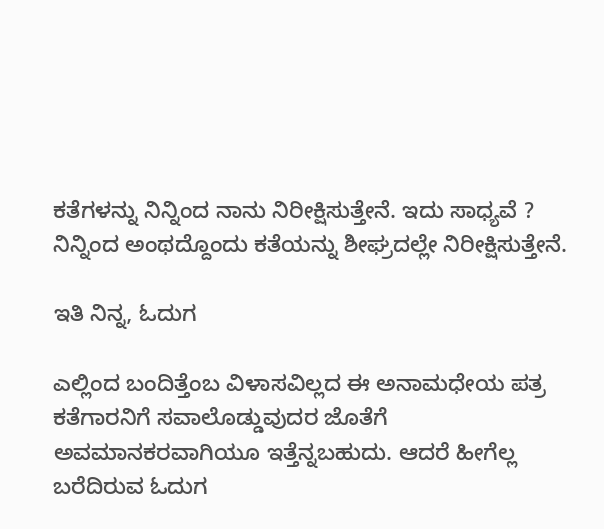ಕತೆಗಳನ್ನು ನಿನ್ನಿಂದ ನಾನು ನಿರೀಕ್ಷಿಸುತ್ತೇನೆ. ಇದು ಸಾಧ್ಯವೆ ? ನಿನ್ನಿಂದ ಅಂಥದ್ದೊಂದು ಕತೆಯನ್ನು ಶೀಘ್ರದಲ್ಲೇ ನಿರೀಕ್ಷಿಸುತ್ತೇನೆ.

ಇತಿ ನಿನ್ನ, ಓದುಗ

ಎಲ್ಲಿಂದ ಬಂದಿತ್ತೆಂಬ ವಿಳಾಸವಿಲ್ಲದ ಈ ಅನಾಮಧೇಯ ಪತ್ರ ಕತೆಗಾರನಿಗೆ ಸವಾಲೊಡ್ಡುವುದರ ಜೊತೆಗೆ ಅವಮಾನಕರವಾಗಿಯೂ ಇತ್ತೆನ್ನಬಹುದು. ಆದರೆ ಹೀಗೆಲ್ಲ ಬರೆದಿರುವ ಓದುಗ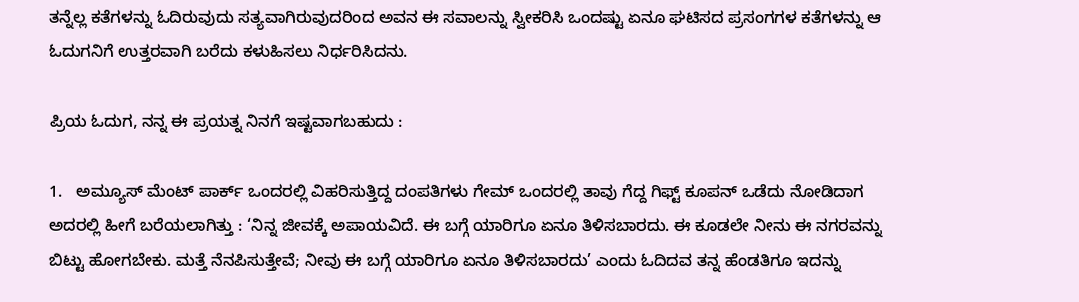ತನ್ನೆಲ್ಲ ಕತೆಗಳನ್ನು ಓದಿರುವುದು ಸತ್ಯವಾಗಿರುವುದರಿಂದ ಅವನ ಈ ಸವಾಲನ್ನು ಸ್ವೀಕರಿಸಿ ಒಂದಷ್ಟು ಏನೂ ಘಟಿಸದ ಪ್ರಸಂಗಗಳ ಕತೆಗಳನ್ನು ಆ ಓದುಗನಿಗೆ ಉತ್ತರವಾಗಿ ಬರೆದು ಕಳುಹಿಸಲು ನಿರ್ಧರಿಸಿದನು.

ಪ್ರಿಯ ಓದುಗ, ನನ್ನ ಈ ಪ್ರಯತ್ನ ನಿನಗೆ ಇಷ್ಟವಾಗಬಹುದು :

1.   ಅಮ್ಯೂಸ್ ಮೆಂಟ್ ಪಾರ್ಕ್ ಒಂದರಲ್ಲಿ ವಿಹರಿಸುತ್ತಿದ್ದ ದಂಪತಿಗಳು ಗೇಮ್ ಒಂದರಲ್ಲಿ ತಾವು ಗೆದ್ದ ಗಿಫ್ಟ್ ಕೂಪನ್ ಒಡೆದು ನೋಡಿದಾಗ ಅದರಲ್ಲಿ ಹೀಗೆ ಬರೆಯಲಾಗಿತ್ತು : ‘ನಿನ್ನ ಜೀವಕ್ಕೆ ಅಪಾಯವಿದೆ. ಈ ಬಗ್ಗೆ ಯಾರಿಗೂ ಏನೂ ತಿಳಿಸಬಾರದು. ಈ ಕೂಡಲೇ ನೀನು ಈ ನಗರವನ್ನು ಬಿಟ್ಟು ಹೋಗಬೇಕು. ಮತ್ತೆ ನೆನಪಿಸುತ್ತೇವೆ; ನೀವು ಈ ಬಗ್ಗೆ ಯಾರಿಗೂ ಏನೂ ತಿಳಿಸಬಾರದು’ ಎಂದು ಓದಿದವ ತನ್ನ ಹೆಂಡತಿಗೂ ಇದನ್ನು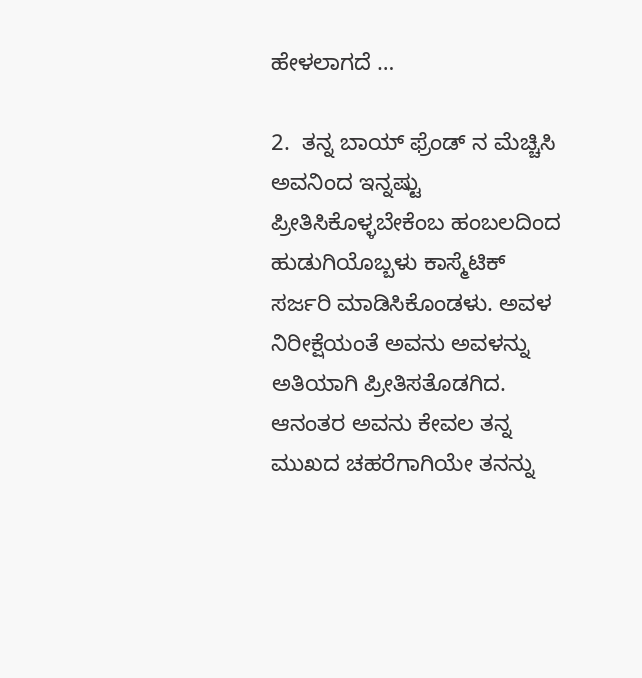ಹೇಳಲಾಗದೆ …

2.  ತನ್ನ ಬಾಯ್ ಫ್ರೆಂಡ್ ನ ಮೆಚ್ಚಿಸಿ ಅವನಿಂದ ಇನ್ನಷ್ಟು ಪ್ರೀತಿಸಿಕೊಳ್ಳಬೇಕೆಂಬ ಹಂಬಲದಿಂದ ಹುಡುಗಿಯೊಬ್ಬಳು ಕಾಸ್ಮೆಟಿಕ್ ಸರ್ಜರಿ ಮಾಡಿಸಿಕೊಂಡಳು. ಅವಳ ನಿರೀಕ್ಷೆಯಂತೆ ಅವನು ಅವಳನ್ನು ಅತಿಯಾಗಿ ಪ್ರೀತಿಸತೊಡಗಿದ. ಆನಂತರ ಅವನು ಕೇವಲ ತನ್ನ ಮುಖದ ಚಹರೆಗಾಗಿಯೇ ತನನ್ನು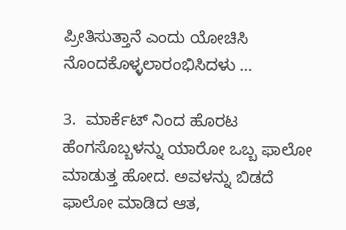ಪ್ರೀತಿಸುತ್ತಾನೆ ಎಂದು ಯೋಚಿಸಿ ನೊಂದಕೊಳ್ಳಲಾರಂಭಿಸಿದಳು …

3.  ಮಾರ್ಕೆಟ್ ನಿಂದ ಹೊರಟ ಹೆಂಗಸೊಬ್ಬಳನ್ನು ಯಾರೋ ಒಬ್ಬ ಫಾಲೋ ಮಾಡುತ್ತ ಹೋದ. ಅವಳನ್ನು ಬಿಡದೆ ಫಾಲೋ ಮಾಡಿದ ಆತ,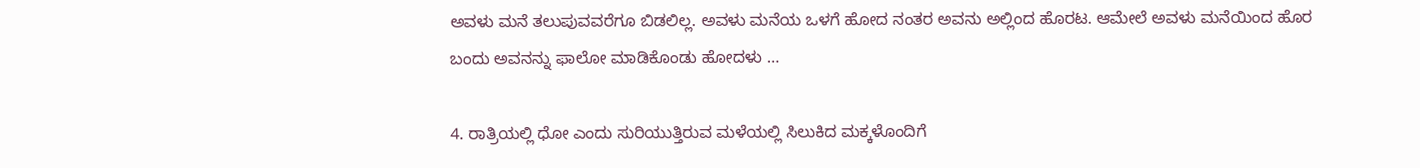ಅವಳು ಮನೆ ತಲುಪುವವರೆಗೂ ಬಿಡಲಿಲ್ಲ. ಅವಳು ಮನೆಯ ಒಳಗೆ ಹೋದ ನಂತರ ಅವನು ಅಲ್ಲಿಂದ ಹೊರಟ. ಆಮೇಲೆ ಅವಳು ಮನೆಯಿಂದ ಹೊರ ಬಂದು ಅವನನ್ನು ಫಾಲೋ ಮಾಡಿಕೊಂಡು ಹೋದಳು …

4. ರಾತ್ರಿಯಲ್ಲಿ ಧೋ ಎಂದು ಸುರಿಯುತ್ತಿರುವ ಮಳೆಯಲ್ಲಿ ಸಿಲುಕಿದ ಮಕ್ಕಳೊಂದಿಗೆ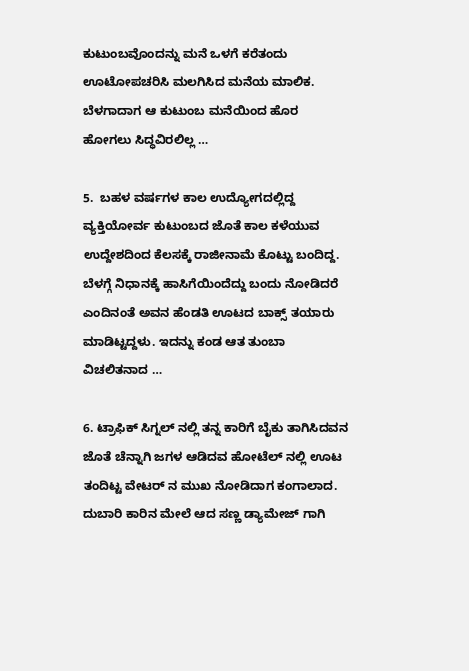ಕುಟುಂಬವೊಂದನ್ನು ಮನೆ ಒಳಗೆ ಕರೆತಂದು ಊಟೋಪಚರಿಸಿ ಮಲಗಿಸಿದ ಮನೆಯ ಮಾಲಿಕ. ಬೆಳಗಾದಾಗ ಆ ಕುಟುಂಬ ಮನೆಯಿಂದ ಹೊರ ಹೋಗಲು ಸಿದ್ಧವಿರಲಿಲ್ಲ …

5.  ಬಹಳ ವರ್ಷಗಳ ಕಾಲ ಉದ್ಯೋಗದಲ್ಲಿದ್ದ ವ್ಯಕ್ತಿಯೋರ್ವ ಕುಟುಂಬದ ಜೊತೆ ಕಾಲ ಕಳೆಯುವ ಉದ್ದೇಶದಿಂದ ಕೆಲಸಕ್ಕೆ ರಾಜೀನಾಮೆ ಕೊಟ್ಟು ಬಂದಿದ್ದ. ಬೆಳಗ್ಗೆ ನಿಧಾನಕ್ಕೆ ಹಾಸಿಗೆಯಿಂದೆದ್ದು ಬಂದು ನೋಡಿದರೆ ಎಂದಿನಂತೆ ಅವನ ಹೆಂಡತಿ ಊಟದ ಬಾಕ್ಸ್ ತಯಾರು ಮಾಡಿಟ್ಟದ್ದಳು. ಇದನ್ನು ಕಂಡ ಆತ ತುಂಬಾ ವಿಚಲಿತನಾದ …

6. ಟ್ರಾಫಿಕ್ ಸಿಗ್ನಲ್ ನಲ್ಲಿ ತನ್ನ ಕಾರಿಗೆ ಬೈಕು ತಾಗಿಸಿದವನ ಜೊತೆ ಚೆನ್ನಾಗಿ ಜಗಳ ಆಡಿದವ ಹೋಟೆಲ್ ನಲ್ಲಿ ಊಟ ತಂದಿಟ್ಟ ವೇಟರ್ ನ ಮುಖ ನೋಡಿದಾಗ ಕಂಗಾಲಾದ. ದುಬಾರಿ ಕಾರಿನ ಮೇಲೆ ಆದ ಸಣ್ಣ ಡ್ಯಾಮೇಜ್ ಗಾಗಿ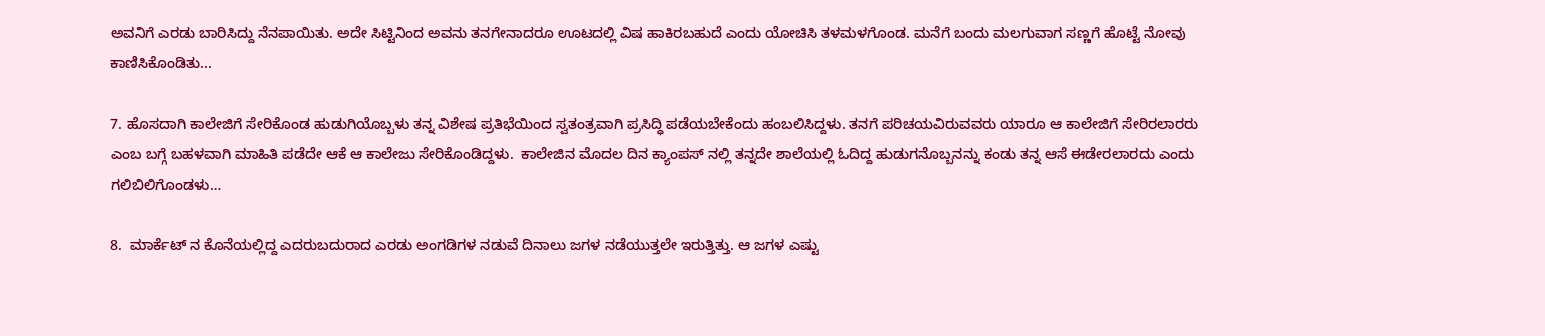ಅವನಿಗೆ ಎರಡು ಬಾರಿಸಿದ್ದು ನೆನಪಾಯಿತು. ಅದೇ ಸಿಟ್ಟಿನಿಂದ ಅವನು ತನಗೇನಾದರೂ ಊಟದಲ್ಲಿ ವಿಷ ಹಾಕಿರಬಹುದೆ ಎಂದು ಯೋಚಿಸಿ ತಳಮಳಗೊಂಡ. ಮನೆಗೆ ಬಂದು ಮಲಗುವಾಗ ಸಣ್ಣಗೆ ಹೊಟ್ಟೆ ನೋವು ಕಾಣಿಸಿಕೊಂಡಿತು...

7. ಹೊಸದಾಗಿ ಕಾಲೇಜಿಗೆ ಸೇರಿಕೊಂಡ ಹುಡುಗಿಯೊಬ್ಬಳು ತನ್ನ ವಿಶೇಷ ಪ್ರತಿಭೆಯಿಂದ ಸ್ವತಂತ್ರವಾಗಿ ಪ್ರಸಿದ್ಧಿ ಪಡೆಯಬೇಕೆಂದು ಹಂಬಲಿಸಿದ್ದಳು. ತನಗೆ ಪರಿಚಯವಿರುವವರು ಯಾರೂ ಆ ಕಾಲೇಜಿಗೆ ಸೇರಿರಲಾರರು ಎಂಬ ಬಗ್ಗೆ ಬಹಳವಾಗಿ ಮಾಹಿತಿ ಪಡೆದೇ ಆಕೆ ಆ ಕಾಲೇಜು ಸೇರಿಕೊಂಡಿದ್ದಳು.  ಕಾಲೇಜಿನ ಮೊದಲ ದಿನ ಕ್ಯಾಂಪಸ್ ನಲ್ಲಿ ತನ್ನದೇ ಶಾಲೆಯಲ್ಲಿ ಓದಿದ್ದ ಹುಡುಗನೊಬ್ಬನನ್ನು ಕಂಡು ತನ್ನ ಆಸೆ ಈಡೇರಲಾರದು ಎಂದು ಗಲಿಬಿಲಿಗೊಂಡಳು…

8.  ಮಾರ್ಕೆಟ್ ನ ಕೊನೆಯಲ್ಲಿದ್ದ ಎದರುಬದುರಾದ ಎರಡು ಅಂಗಡಿಗಳ ನಡುವೆ ದಿನಾಲು ಜಗಳ ನಡೆಯುತ್ತಲೇ ಇರುತ್ತಿತ್ತು. ಆ ಜಗಳ ಎಷ್ಟು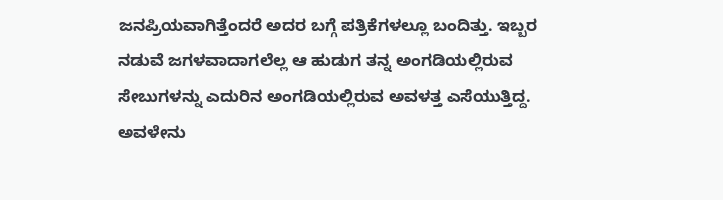ಜನಪ್ರಿಯವಾಗಿತ್ತೆಂದರೆ ಅದರ ಬಗ್ಗೆ ಪತ್ರಿಕೆಗಳಲ್ಲೂ ಬಂದಿತ್ತು. ಇಬ್ಬರ ನಡುವೆ ಜಗಳವಾದಾಗಲೆಲ್ಲ ಆ ಹುಡುಗ ತನ್ನ ಅಂಗಡಿಯಲ್ಲಿರುವ ಸೇಬುಗಳನ್ನು ಎದುರಿನ ಅಂಗಡಿಯಲ್ಲಿರುವ ಅವಳತ್ತ ಎಸೆಯುತ್ತಿದ್ದ. ಅವಳೇನು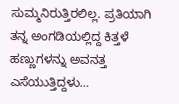ಸುಮ್ಮನಿರುತ್ತಿರಲಿಲ್ಲ. ಪ್ರತಿಯಾಗಿ ತನ್ನ ಅಂಗಡಿಯಲ್ಲಿದ್ದ ಕಿತ್ತಳೆ  ಹಣ್ಣುಗಳನ್ನು ಅವನತ್ತ ಎಸೆಯುತ್ತಿದ್ದಳು…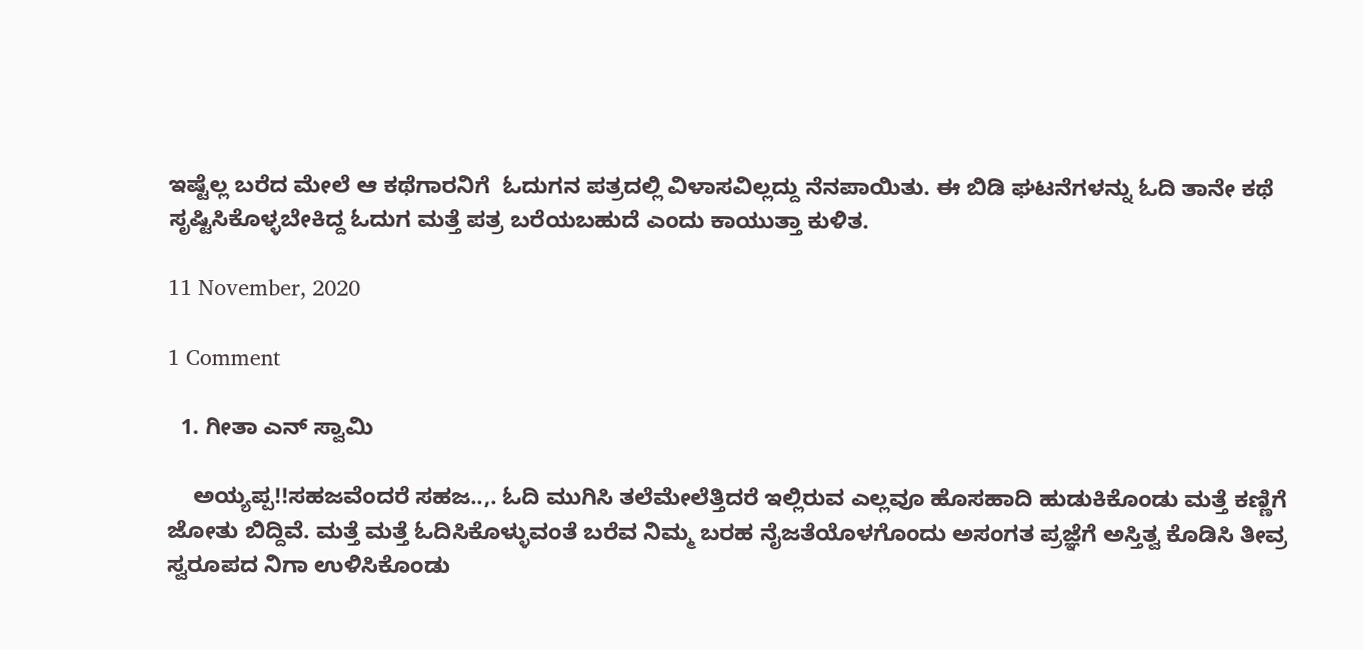ಇಷ್ಟೆಲ್ಲ ಬರೆದ ಮೇಲೆ ಆ ಕಥೆಗಾರನಿಗೆ  ಓದುಗನ ಪತ್ರದಲ್ಲಿ ವಿಳಾಸವಿಲ್ಲದ್ದು ನೆನಪಾಯಿತು. ಈ ಬಿಡಿ ಘಟನೆಗಳನ್ನು ಓದಿ ತಾನೇ ಕಥೆ ಸೃಷ್ಟಿಸಿಕೊಳ್ಳಬೇಕಿದ್ದ ಓದುಗ ಮತ್ತೆ ಪತ್ರ ಬರೆಯಬಹುದೆ ಎಂದು ಕಾಯುತ್ತಾ ಕುಳಿತ.

11 November, 2020

1 Comment

  1. ಗೀತಾ ಎನ್ ಸ್ವಾಮಿ

    ಅಯ್ಯಪ್ಪ!!ಸಹಜವೆಂದರೆ ಸಹಜ..,. ಓದಿ ಮುಗಿಸಿ ತಲೆಮೇಲೆತ್ತಿದರೆ ಇಲ್ಲಿರುವ ಎಲ್ಲವೂ ಹೊಸಹಾದಿ ಹುಡುಕಿಕೊಂಡು ಮತ್ತೆ ಕಣ್ಣಿಗೆ ಜೋತು ಬಿದ್ದಿವೆ. ಮತ್ತೆ ಮತ್ತೆ ಓದಿಸಿಕೊಳ್ಳುವಂತೆ ಬರೆವ ನಿಮ್ಮ ಬರಹ ನೈಜತೆಯೊಳಗೊಂದು ಅಸಂಗತ ಪ್ರಜ್ಞೆಗೆ ಅಸ್ತಿತ್ವ ಕೊಡಿಸಿ ತೀವ್ರ ಸ್ವರೂಪದ ನಿಗಾ ಉಳಿಸಿಕೊಂಡು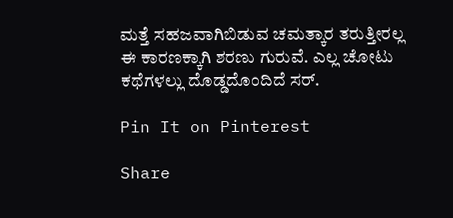ಮತ್ತೆ ಸಹಜವಾಗಿಬಿಡುವ ಚಮತ್ಕಾರ ತರುತ್ತೀರಲ್ಲ ಈ ಕಾರಣಕ್ಕಾಗಿ ಶರಣು ಗುರುವೆ. ಎಲ್ಲ ಚೋಟು ಕಥೆಗಳಲ್ಲು ದೊಡ್ಡದೊಂದಿದೆ ಸರ್.

Pin It on Pinterest

Share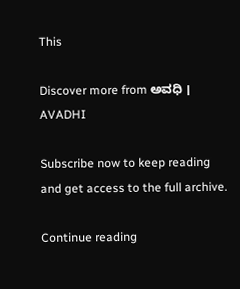This

Discover more from ಅವಧಿ । AVADHI

Subscribe now to keep reading and get access to the full archive.

Continue reading